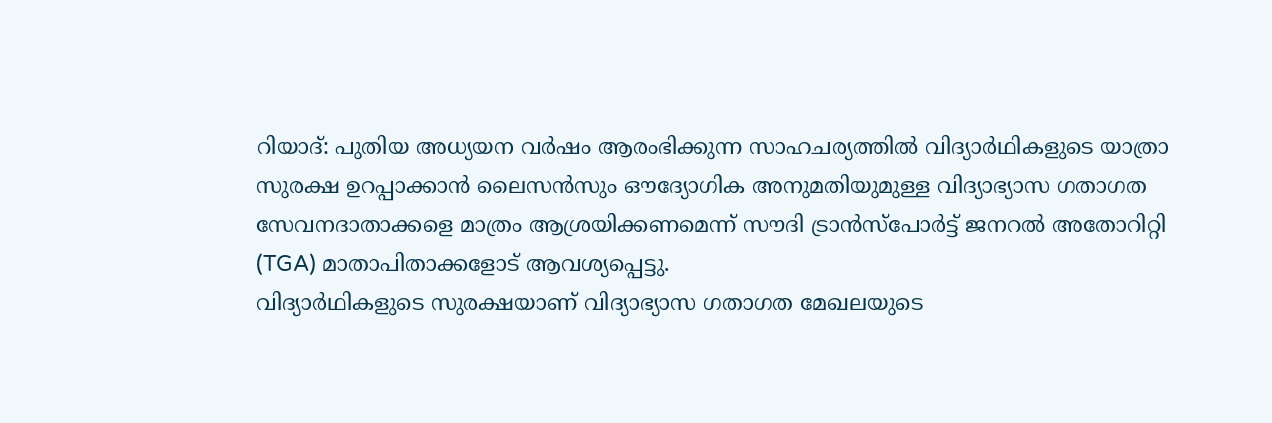റിയാദ്: പുതിയ അധ്യയന വർഷം ആരംഭിക്കുന്ന സാഹചര്യത്തിൽ വിദ്യാർഥികളുടെ യാത്രാ സുരക്ഷ ഉറപ്പാക്കാൻ ലൈസൻസും ഔദ്യോഗിക അനുമതിയുമുള്ള വിദ്യാഭ്യാസ ഗതാഗത സേവനദാതാക്കളെ മാത്രം ആശ്രയിക്കണമെന്ന് സൗദി ട്രാൻസ്പോർട്ട് ജനറൽ അതോറിറ്റി (TGA) മാതാപിതാക്കളോട് ആവശ്യപ്പെട്ടു.
വിദ്യാർഥികളുടെ സുരക്ഷയാണ് വിദ്യാഭ്യാസ ഗതാഗത മേഖലയുടെ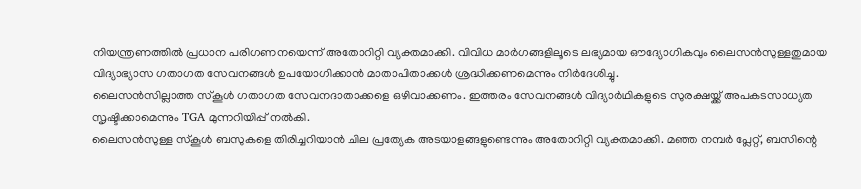നിയന്ത്രണത്തിൽ പ്രധാന പരിഗണനയെന്ന് അതോറിറ്റി വ്യക്തമാക്കി. വിവിധ മാർഗങ്ങളിലൂടെ ലഭ്യമായ ഔദ്യോഗികവും ലൈസൻസുള്ളതുമായ വിദ്യാഭ്യാസ ഗതാഗത സേവനങ്ങൾ ഉപയോഗിക്കാൻ മാതാപിതാക്കൾ ശ്രദ്ധിക്കണമെന്നും നിർദേശിച്ചു.
ലൈസൻസില്ലാത്ത സ്കൂൾ ഗതാഗത സേവനദാതാക്കളെ ഒഴിവാക്കണം. ഇത്തരം സേവനങ്ങൾ വിദ്യാർഥികളുടെ സുരക്ഷയ്ക്ക് അപകടസാധ്യത സൃഷ്ടിക്കാമെന്നും TGA മുന്നറിയിപ്പ് നൽകി.
ലൈസൻസുള്ള സ്കൂൾ ബസുകളെ തിരിച്ചറിയാൻ ചില പ്രത്യേക അടയാളങ്ങളുണ്ടെന്നും അതോറിറ്റി വ്യക്തമാക്കി. മഞ്ഞ നമ്പർ പ്ലേറ്റ്, ബസിന്റെ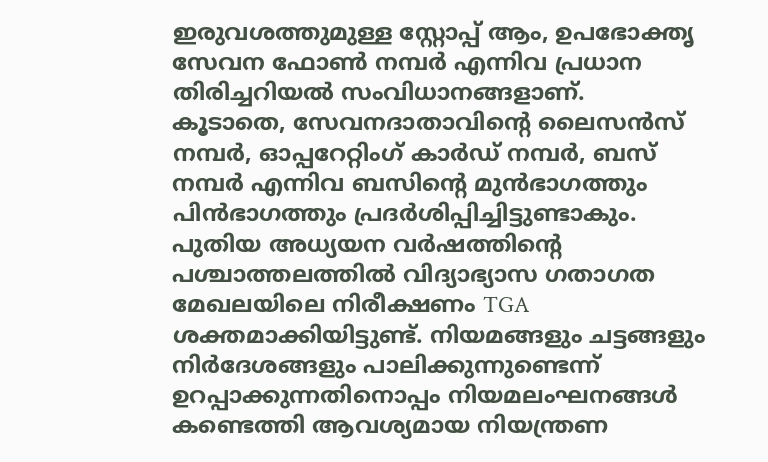ഇരുവശത്തുമുള്ള സ്റ്റോപ്പ് ആം, ഉപഭോക്തൃ സേവന ഫോൺ നമ്പർ എന്നിവ പ്രധാന തിരിച്ചറിയൽ സംവിധാനങ്ങളാണ്.
കൂടാതെ, സേവനദാതാവിന്റെ ലൈസൻസ് നമ്പർ, ഓപ്പറേറ്റിംഗ് കാർഡ് നമ്പർ, ബസ് നമ്പർ എന്നിവ ബസിന്റെ മുൻഭാഗത്തും പിൻഭാഗത്തും പ്രദർശിപ്പിച്ചിട്ടുണ്ടാകും.
പുതിയ അധ്യയന വർഷത്തിന്റെ പശ്ചാത്തലത്തിൽ വിദ്യാഭ്യാസ ഗതാഗത മേഖലയിലെ നിരീക്ഷണം TGA ശക്തമാക്കിയിട്ടുണ്ട്. നിയമങ്ങളും ചട്ടങ്ങളും നിർദേശങ്ങളും പാലിക്കുന്നുണ്ടെന്ന് ഉറപ്പാക്കുന്നതിനൊപ്പം നിയമലംഘനങ്ങൾ കണ്ടെത്തി ആവശ്യമായ നിയന്ത്രണ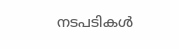നടപടികൾ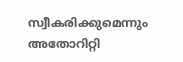സ്വീകരിക്കുമെന്നും അതോറിറ്റി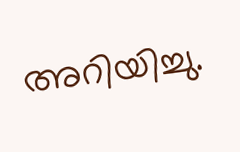അറിയിച്ചു.